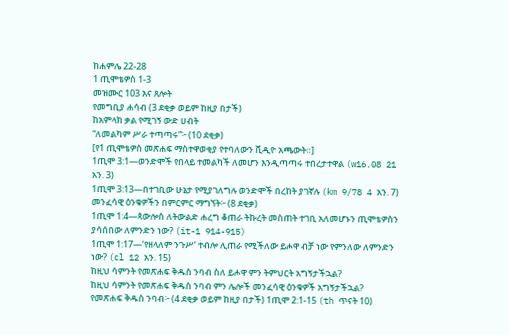ከሐምሌ 22-28
1 ጢሞቴዎስ 1-3
መዝሙር 103 እና ጸሎት
የመግቢያ ሐሳብ (3 ደቂቃ ወይም ከዚያ በታች)
ከአምላክ ቃል የሚገኝ ውድ ሀብት
“ለመልካም ሥራ ተጣጣሩ”፦ (10 ደቂቃ)
[የ1 ጢሞቴዎስ መጽሐፍ ማስተዋወቂያ የተባለውን ቪዲዮ አጫውት።]
1ጢሞ 3:1—ወንድሞች የበላይ ተመልካች ለመሆን እንዲጣጣሩ ተበረታተዋል (w16.08 21 አን. 3)
1ጢሞ 3:13—በተገቢው ሁኔታ የሚያገለግሉ ወንድሞች በረከት ያገኛሉ (km 9/78 4 አን. 7)
መንፈሳዊ ዕንቁዎችን በምርምር ማግኘት፦ (8 ደቂቃ)
1ጢሞ 1:4—ጳውሎስ ለትውልድ ሐረግ ቆጠራ ትኩረት መስጠት ተገቢ አለመሆኑን ጢሞቴዎስን ያሳሰበው ለምንድን ነው? (it-1 914-915)
1ጢሞ 1:17—‘የዘላለም ንጉሥ’ ተብሎ ሊጠራ የሚችለው ይሖዋ ብቻ ነው የምንለው ለምንድን ነው? (cl 12 አን. 15)
ከዚህ ሳምንት የመጽሐፍ ቅዱስ ንባብ ስለ ይሖዋ ምን ትምህርት አግኝታችኋል?
ከዚህ ሳምንት የመጽሐፍ ቅዱስ ንባብ ምን ሌሎች መንፈሳዊ ዕንቁዎች አግኝታችኋል?
የመጽሐፍ ቅዱስ ንባብ፦ (4 ደቂቃ ወይም ከዚያ በታች) 1ጢሞ 2:1-15 (th ጥናት 10)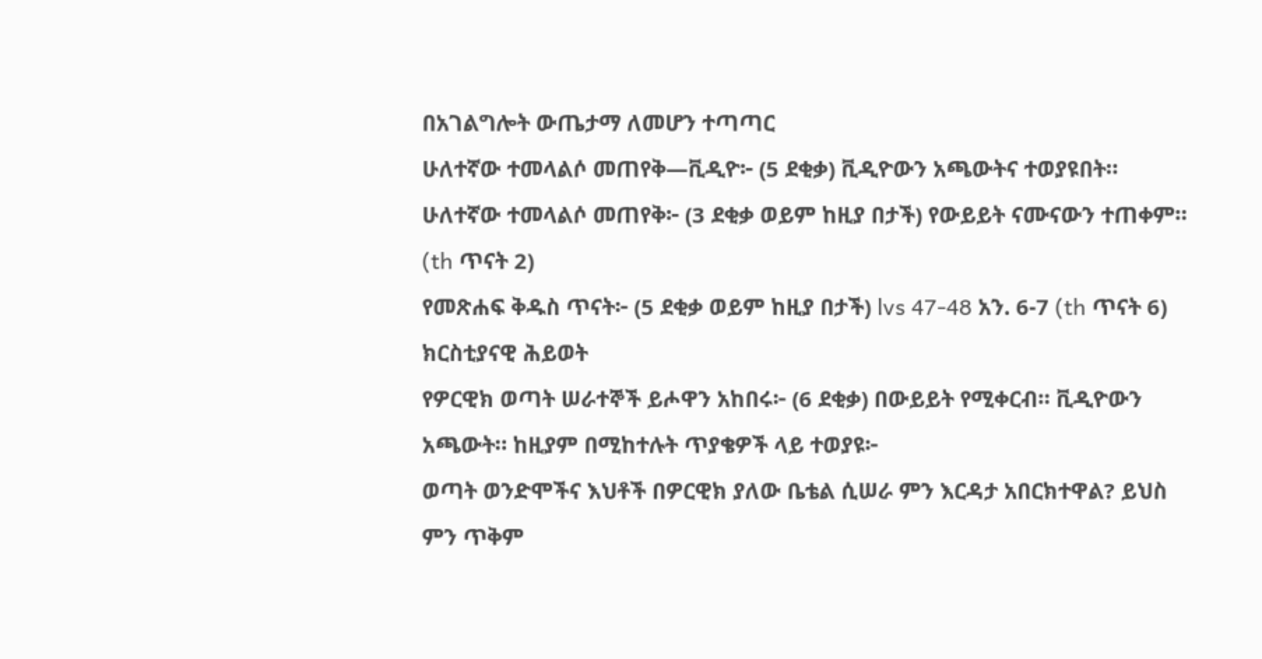በአገልግሎት ውጤታማ ለመሆን ተጣጣር
ሁለተኛው ተመላልሶ መጠየቅ—ቪዲዮ፦ (5 ደቂቃ) ቪዲዮውን አጫውትና ተወያዩበት።
ሁለተኛው ተመላልሶ መጠየቅ፦ (3 ደቂቃ ወይም ከዚያ በታች) የውይይት ናሙናውን ተጠቀም። (th ጥናት 2)
የመጽሐፍ ቅዱስ ጥናት፦ (5 ደቂቃ ወይም ከዚያ በታች) lvs 47-48 አን. 6-7 (th ጥናት 6)
ክርስቲያናዊ ሕይወት
የዎርዊክ ወጣት ሠራተኞች ይሖዋን አከበሩ፦ (6 ደቂቃ) በውይይት የሚቀርብ። ቪዲዮውን አጫውት። ከዚያም በሚከተሉት ጥያቄዎች ላይ ተወያዩ፦
ወጣት ወንድሞችና እህቶች በዎርዊክ ያለው ቤቴል ሲሠራ ምን እርዳታ አበርክተዋል? ይህስ ምን ጥቅም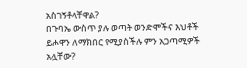አስገኝቶላቸዋል?
በጉባኤ ውስጥ ያሉ ወጣት ወንድሞችና እህቶች ይሖዋን ለማክበር የሚያስችሉ ምን አጋጣሚዎች አሏቸው?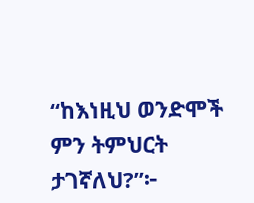“ከእነዚህ ወንድሞች ምን ትምህርት ታገኛለህ?”፦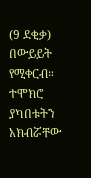(9 ደቂቃ) በውይይት የሚቀርብ። ተሞክሮ ያካበቱትን አክብሯቸው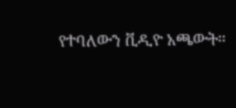የተባለውን ቪዲዮ አጫውት።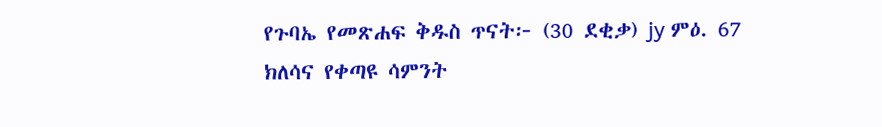የጉባኤ የመጽሐፍ ቅዱስ ጥናት፦ (30 ደቂቃ) jy ምዕ. 67
ክለሳና የቀጣዩ ሳምንት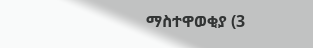ማስተዋወቂያ (3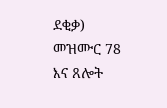ደቂቃ)
መዝሙር 78 እና ጸሎት